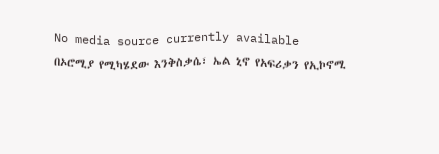No media source currently available
በኦሮሚያ የሚካሄደው እንቅስቃሴ፣ ኤል ኒኖ የአፍሪቃን የኢኮኖሚ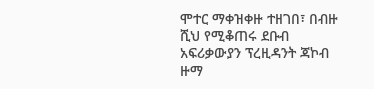ሞተር ማቀዝቀዙ ተዘገበ፣ በብዙ ሺህ የሚቆጠሩ ደቡብ አፍሪቃውያን ፕረዚዳንት ጃኮብ ዙማ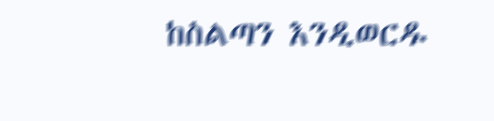ከስልጣን እንዲወርዱ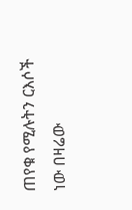ጠየቁ የሚሉትን ርእሶች ነው በዛሬው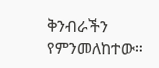ቅንብራችን የምንመለከተው።